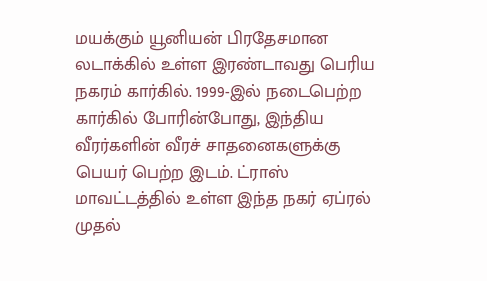மயக்கும் யூனியன் பிரதேசமான லடாக்கில் உள்ள இரண்டாவது பெரிய நகரம் கார்கில். 1999-இல் நடைபெற்ற கார்கில் போரின்போது, இந்திய வீரர்களின் வீரச் சாதனைகளுக்கு பெயர் பெற்ற இடம். ட்ராஸ் மாவட்டத்தில் உள்ள இந்த நகர் ஏப்ரல் முதல்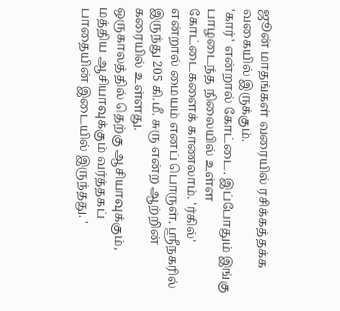ஜூன் மாதங்கள் வரையில் ரசிக்கத்தக்க வகையில் இருக்கும்.
'கார்' என்றால் கோட்டை. இப்போதும் இங்கு பாழடைந்த நிலையில் உள்ள கோட்டைகளைக் காணலாம். 'ர்கில்' என்றால் மையம் எனப் பொருள். ஸ்ரீநகரில் இருந்து 205 கி.மீ. சுரு என்ற ஆற்றின் கரையில் உள்ளது.
ஒருகாலத்தில் தெற்கு ஆசியாவுக்கும், மத்திய ஆசியாவுக்கும் வர்த்தகப் பாதையின் இடையில் இருந்தது. '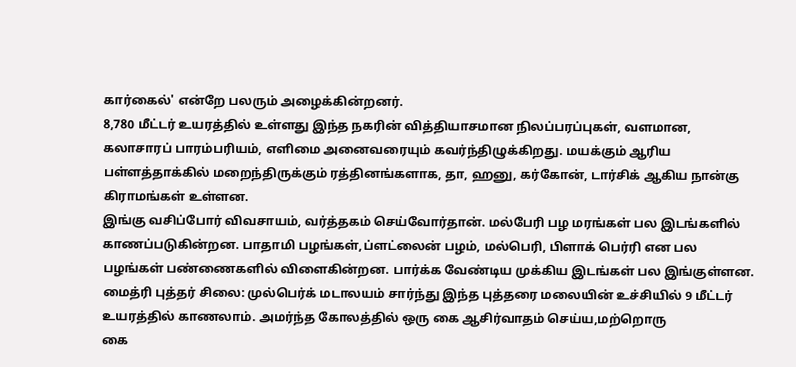கார்கைல்' என்றே பலரும் அழைக்கின்றனர்.
8,780 மீட்டர் உயரத்தில் உள்ளது இந்த நகரின் வித்தியாசமான நிலப்பரப்புகள், வளமான, கலாசாரப் பாரம்பரியம், எளிமை அனைவரையும் கவர்ந்திழுக்கிறது. மயக்கும் ஆரிய பள்ளத்தாக்கில் மறைந்திருக்கும் ரத்தினங்களாக, தா, ஹனு, கர்கோன், டார்சிக் ஆகிய நான்கு கிராமங்கள் உள்ளன.
இங்கு வசிப்போர் விவசாயம், வர்த்தகம் செய்வோர்தான். மல்பேரி பழ மரங்கள் பல இடங்களில் காணப்படுகின்றன. பாதாமி பழங்கள்,ப்ளட்லைன் பழம், மல்பெரி, பிளாக் பெர்ரி என பல பழங்கள் பண்ணைகளில் விளைகின்றன. பார்க்க வேண்டிய முக்கிய இடங்கள் பல இங்குள்ளன.
மைத்ரி புத்தர் சிலை: முல்பெர்க் மடாலயம் சார்ந்து இந்த புத்தரை மலையின் உச்சியில் 9 மீட்டர் உயரத்தில் காணலாம். அமர்ந்த கோலத்தில் ஒரு கை ஆசிர்வாதம் செய்ய,மற்றொரு
கை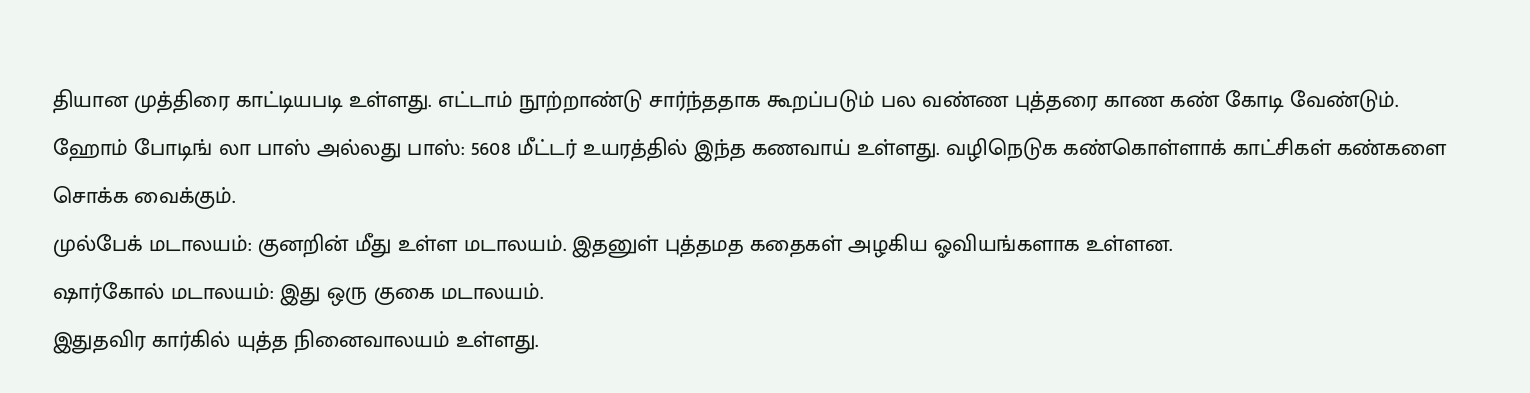தியான முத்திரை காட்டியபடி உள்ளது. எட்டாம் நூற்றாண்டு சார்ந்ததாக கூறப்படும் பல வண்ண புத்தரை காண கண் கோடி வேண்டும்.
ஹோம் போடிங் லா பாஸ் அல்லது பாஸ்: 5608 மீட்டர் உயரத்தில் இந்த கணவாய் உள்ளது. வழிநெடுக கண்கொள்ளாக் காட்சிகள் கண்களை சொக்க வைக்கும்.
முல்பேக் மடாலயம்: குனறின் மீது உள்ள மடாலயம். இதனுள் புத்தமத கதைகள் அழகிய ஓவியங்களாக உள்ளன.
ஷார்கோல் மடாலயம்: இது ஒரு குகை மடாலயம்.
இதுதவிர கார்கில் யுத்த நினைவாலயம் உள்ளது.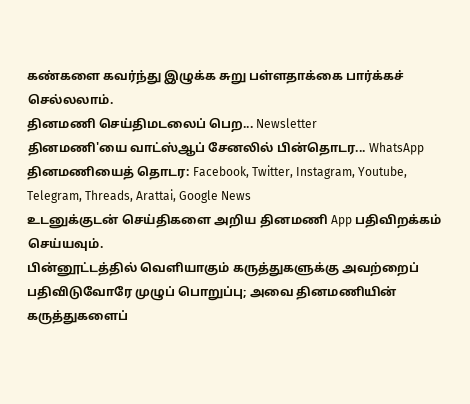கண்களை கவர்ந்து இழுக்க சுறு பள்ளதாக்கை பார்க்கச் செல்லலாம்.
தினமணி செய்திமடலைப் பெற... Newsletter
தினமணி'யை வாட்ஸ்ஆப் சேனலில் பின்தொடர... WhatsApp
தினமணியைத் தொடர: Facebook, Twitter, Instagram, Youtube, Telegram, Threads, Arattai, Google News
உடனுக்குடன் செய்திகளை அறிய தினமணி App பதிவிறக்கம் செய்யவும்.
பின்னூட்டத்தில் வெளியாகும் கருத்துகளுக்கு அவற்றைப் பதிவிடுவோரே முழுப் பொறுப்பு; அவை தினமணியின் கருத்துகளைப்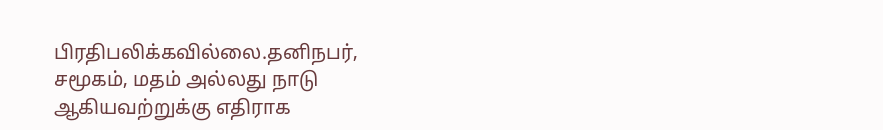பிரதிபலிக்கவில்லை.தனிநபர், சமூகம், மதம் அல்லது நாடு ஆகியவற்றுக்கு எதிராக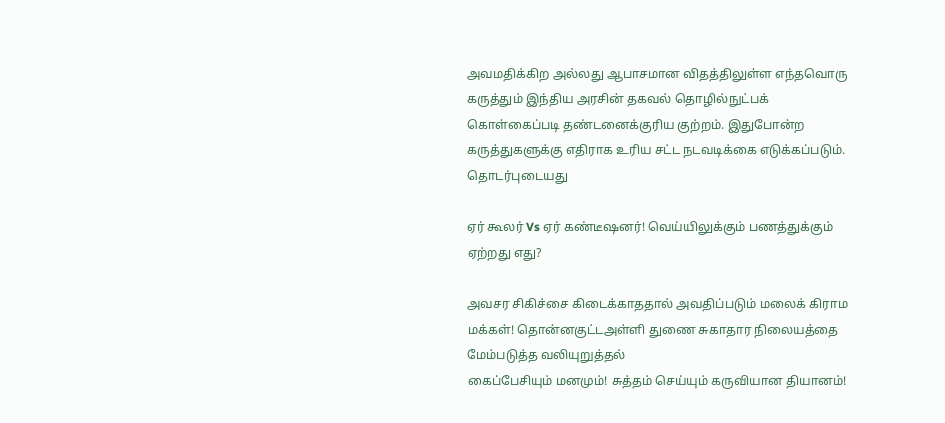அவமதிக்கிற அல்லது ஆபாசமான விதத்திலுள்ள எந்தவொரு கருத்தும் இந்திய அரசின் தகவல் தொழில்நுட்பக் கொள்கைப்படி தண்டனைக்குரிய குற்றம். இதுபோன்ற கருத்துகளுக்கு எதிராக உரிய சட்ட நடவடிக்கை எடுக்கப்படும்.
தொடர்புடையது

ஏர் கூலர் Vs ஏர் கண்டீஷனர்! வெய்யிலுக்கும் பணத்துக்கும் ஏற்றது எது?

அவசர சிகிச்சை கிடைக்காததால் அவதிப்படும் மலைக் கிராம மக்கள்! தொன்னகுட்டஅள்ளி துணை சுகாதார நிலையத்தை மேம்படுத்த வலியுறுத்தல்
கைப்பேசியும் மனமும்! சுத்தம் செய்யும் கருவியான தியானம்!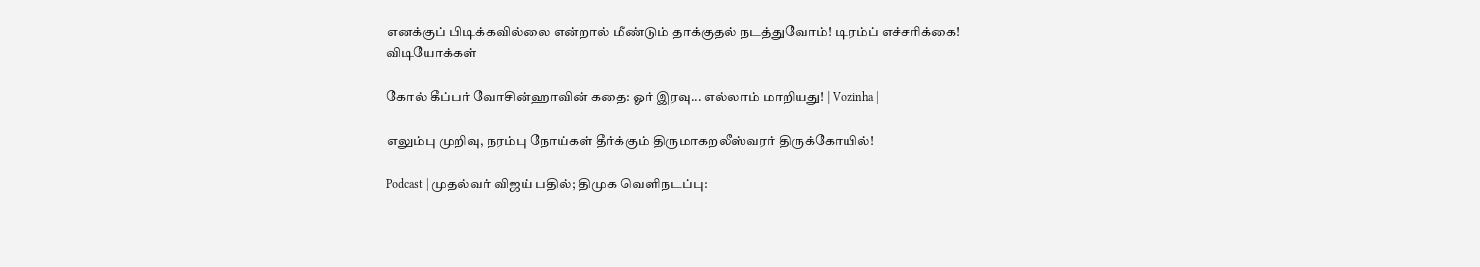எனக்குப் பிடிக்கவில்லை என்றால் மீண்டும் தாக்குதல் நடத்துவோம்! டிரம்ப் எச்சரிக்கை!
விடியோக்கள்

கோல் கீப்பர் வோசின்ஹாவின் கதை: ஓர் இரவு... எல்லாம் மாறியது! | Vozinha |

எலும்பு முறிவு, நரம்பு நோய்கள் தீர்க்கும் திருமாகறலீஸ்வரர் திருக்கோயில்!

Podcast | முதல்வர் விஜய் பதில்; திமுக வெளிநடப்பு: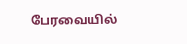பேரவையில்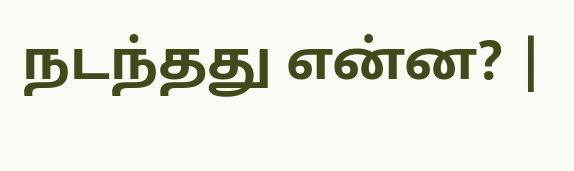நடந்தது என்ன? |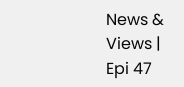News & Views | Epi 47